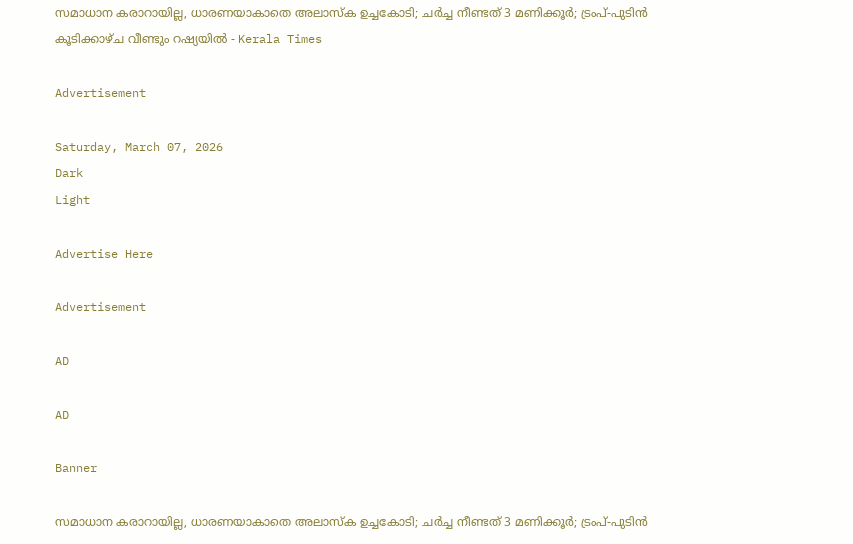സമാധാന കരാറായില്ല, ധാരണയാകാതെ അലാസ്ക ഉച്ചകോടി; ചർച്ച നീണ്ടത് 3 മണിക്കൂർ; ട്രംപ്-പുടിൻ കൂടിക്കാഴ്ച വീണ്ടും റഷ്യയിൽ - Kerala Times

Advertisement

Saturday, March 07, 2026
Dark
Light

Advertise Here

Advertisement

AD

AD

Banner

സമാധാന കരാറായില്ല, ധാരണയാകാതെ അലാസ്ക ഉച്ചകോടി; ചർച്ച നീണ്ടത് 3 മണിക്കൂർ; ട്രംപ്-പുടിൻ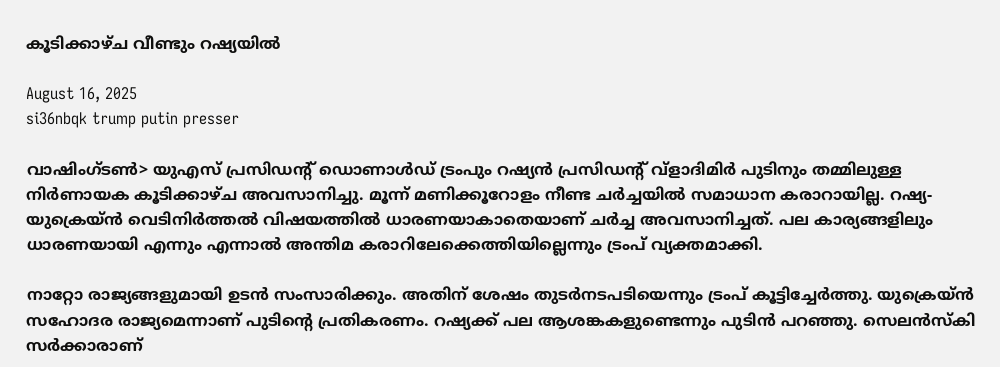കൂടിക്കാഴ്ച വീണ്ടും റഷ്യയിൽ

August 16, 2025
si36nbqk trump putin presser

വാഷിംഗ്ടൺ> യുഎസ് പ്രസിഡന്റ് ഡൊണാള്‍ഡ് ട്രംപും റഷ്യന്‍ പ്രസിഡന്റ് വ്‌ളാദിമിര്‍ പുടിനും തമ്മിലുള്ള നിര്‍ണായക കൂടിക്കാഴ്ച അവസാനിച്ചു. മൂന്ന് മണിക്കൂറോളം നീണ്ട ചർച്ചയിൽ സമാധാന കരാറായില്ല. റഷ്യ-യുക്രെയ്ൻ വെടിനിർത്തൽ വിഷയത്തിൽ ധാരണയാകാതെയാണ് ചർച്ച അവസാനിച്ചത്. പല കാര്യങ്ങളിലും ധാരണയായി എന്നും എന്നാൽ അന്തിമ കരാറിലേക്കെത്തിയില്ലെന്നും ട്രംപ് വ്യക്തമാക്കി.

നാറ്റോ രാജ്യങ്ങളുമായി ഉടൻ സംസാരിക്കും. അതിന് ശേഷം തുടർനടപടിയെന്നും ട്രംപ് കൂട്ടിച്ചേർത്തു. യുക്രെയ്ൻ സഹോദര രാജ്യമെന്നാണ് പുടിന്റെ പ്രതികരണം. റഷ്യക്ക് പല ആശങ്കകളുണ്ടെന്നും പുടിൻ പറഞ്ഞു. സെലൻസ്കി സര്‍ക്കാരാണ്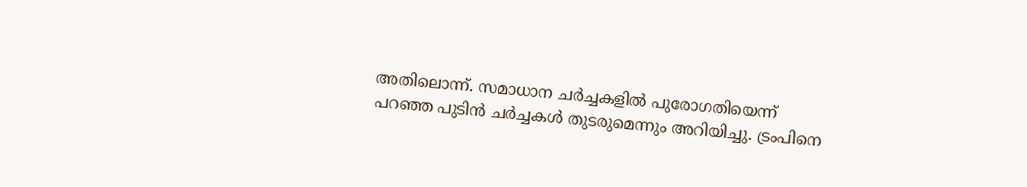അതിലൊന്ന്. സമാധാന ചർച്ചകളിൽ പുരോഗതിയെന്ന് പറഞ്ഞ പുടിൻ ചർച്ചകൾ തുടരുമെന്നും അറിയിച്ചു. ട്രംപിനെ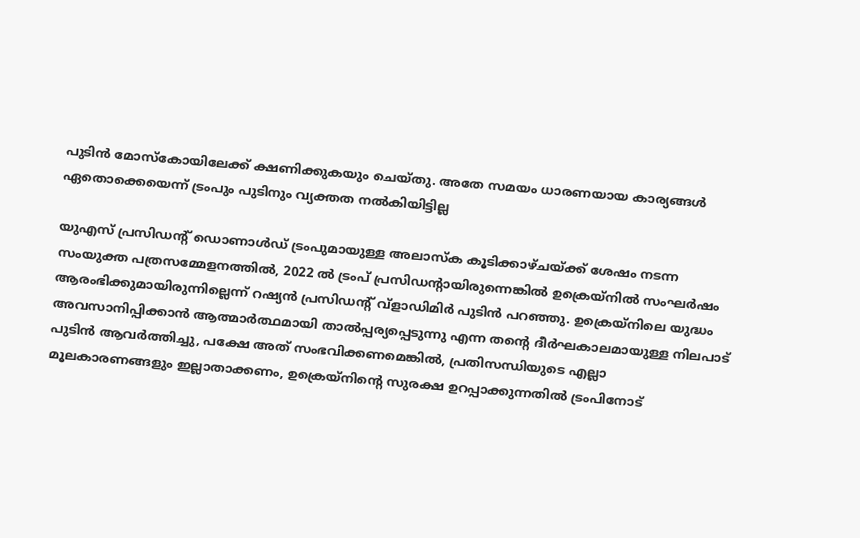പുടിൻ മോസ്കോയിലേക്ക് ക്ഷണിക്കുകയും ചെയ്തു. അതേ സമയം ധാരണയായ കാര്യങ്ങൾ ഏതൊക്കെയെന്ന് ട്രംപും പുടിനും വ്യക്തത നൽകിയിട്ടില്ല

യുഎസ് പ്രസിഡന്റ് ഡൊണാൾഡ് ട്രംപുമായുള്ള അലാസ്ക കൂടിക്കാഴ്ചയ്ക്ക് ശേഷം നടന്ന സംയുക്ത പത്രസമ്മേളനത്തിൽ, 2022 ൽ ട്രംപ് പ്രസിഡന്റായിരുന്നെങ്കിൽ ഉക്രെയ്നിൽ സംഘർഷം ആരംഭിക്കുമായിരുന്നില്ലെന്ന് റഷ്യൻ പ്രസിഡന്റ് വ്‌ളാഡിമിർ പുടിൻ പറഞ്ഞു. ഉക്രെയ്നിലെ യുദ്ധം അവസാനിപ്പിക്കാൻ ആത്മാർത്ഥമായി താൽപ്പര്യപ്പെടുന്നു എന്ന തൻ്റെ ദീർഘകാലമായുള്ള നിലപാട് പുടിൻ ആവർത്തിച്ചു, പക്ഷേ അത് സംഭവിക്കണമെങ്കിൽ, പ്രതിസന്ധിയുടെ എല്ലാ മൂലകാരണങ്ങളും ഇല്ലാതാക്കണം, ഉക്രെയ്നിന്റെ സുരക്ഷ ഉറപ്പാക്കുന്നതിൽ ട്രംപിനോട്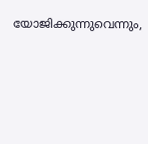യോജിക്കുന്നുവെന്നും,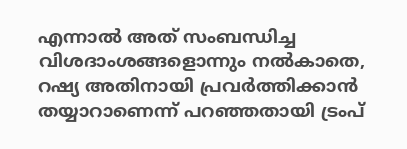എന്നാൽ അത് സംബന്ധിച്ച വിശദാംശങ്ങളൊന്നും നൽകാതെ, റഷ്യ അതിനായി പ്രവർത്തിക്കാൻ തയ്യാറാണെന്ന് പറഞ്ഞതായി ട്രംപ്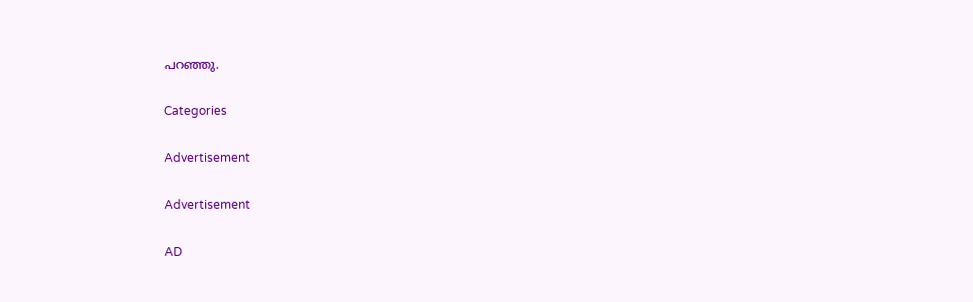പറഞ്ഞു.

Categories

Advertisement

Advertisement

AD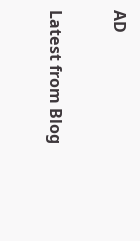AD

Latest from Blog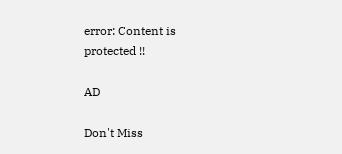error: Content is protected !!

AD

Don't Miss